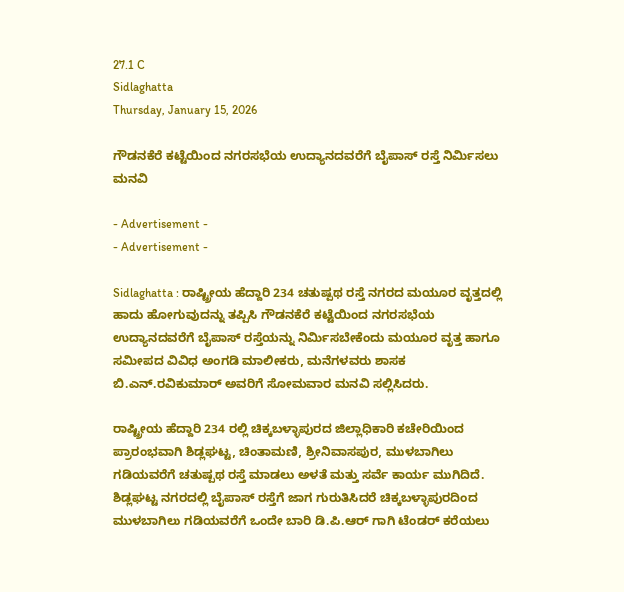27.1 C
Sidlaghatta
Thursday, January 15, 2026

ಗೌಡನಕೆರೆ ಕಟ್ಟೆಯಿಂದ ನಗರಸಭೆಯ ಉದ್ಯಾನದವರೆಗೆ ಬೈಪಾಸ್ ರಸ್ತೆ ನಿರ್ಮಿಸಲು ಮನವಿ

- Advertisement -
- Advertisement -

Sidlaghatta : ರಾಷ್ಟ್ರೀಯ ಹೆದ್ದಾರಿ 234 ಚತುಷ್ಪಥ ರಸ್ತೆ ನಗರದ ಮಯೂರ ವೃತ್ತದಲ್ಲಿ ಹಾದು ಹೋಗುವುದನ್ನು ತಪ್ಪಿಸಿ ಗೌಡನಕೆರೆ ಕಟ್ಟೆಯಿಂದ ನಗರಸಭೆಯ ಉದ್ಯಾನದವರೆಗೆ ಬೈಪಾಸ್ ರಸ್ತೆಯನ್ನು ನಿರ್ಮಿಸಬೇಕೆಂದು ಮಯೂರ ವೃತ್ತ ಹಾಗೂ ಸಮೀಪದ ವಿವಿಧ ಅಂಗಡಿ ಮಾಲೀಕರು, ಮನೆಗಳವರು ಶಾಸಕ ಬಿ.ಎನ್.ರವಿಕುಮಾರ್ ಅವರಿಗೆ ಸೋಮವಾರ ಮನವಿ ಸಲ್ಲಿಸಿದರು.

ರಾಷ್ಟ್ರೀಯ ಹೆದ್ದಾರಿ 234 ರಲ್ಲಿ ಚಿಕ್ಕಬಳ್ಳಾಪುರದ ಜಿಲ್ಲಾಧಿಕಾರಿ ಕಚೇರಿಯಿಂದ ಪ್ರಾರಂಭವಾಗಿ ಶಿಡ್ಲಘಟ್ಟ, ಚಿಂತಾಮಣಿ, ಶ್ರೀನಿವಾಸಪುರ, ಮುಳಬಾಗಿಲು ಗಡಿಯವರೆಗೆ ಚತುಷ್ಪಥ ರಸ್ತೆ ಮಾಡಲು ಅಳತೆ ಮತ್ತು ಸರ್ವೆ ಕಾರ್ಯ ಮುಗಿದಿದೆ. ಶಿಡ್ಲಘಟ್ಟ ನಗರದಲ್ಲಿ ಬೈಪಾಸ್ ರಸ್ತೆಗೆ ಜಾಗ ಗುರುತಿಸಿದರೆ ಚಿಕ್ಕಬಳ್ಳಾಪುರದಿಂದ ಮುಳಬಾಗಿಲು ಗಡಿಯವರೆಗೆ ಒಂದೇ ಬಾರಿ ಡಿ.ಪಿ.ಆರ್ ಗಾಗಿ ಟೆಂಡರ್ ಕರೆಯಲು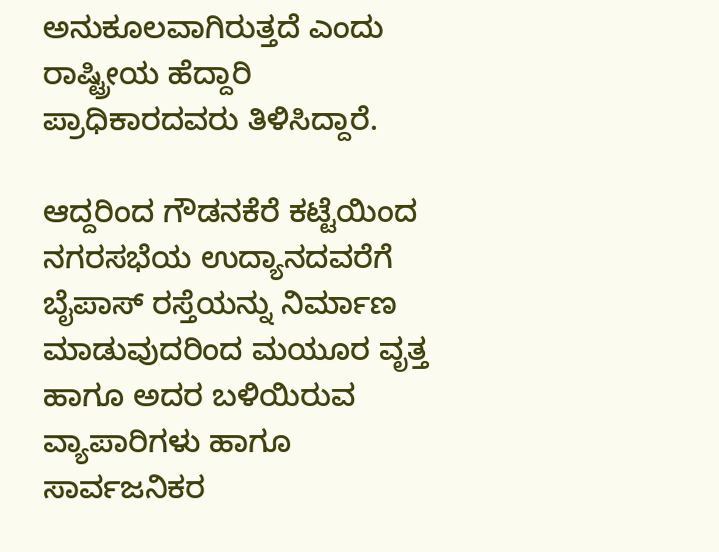ಅನುಕೂಲವಾಗಿರುತ್ತದೆ ಎಂದು ರಾಷ್ಟ್ರೀಯ ಹೆದ್ದಾರಿ ಪ್ರಾಧಿಕಾರದವರು ತಿಳಿಸಿದ್ದಾರೆ.

ಆದ್ದರಿಂದ ಗೌಡನಕೆರೆ ಕಟ್ಟೆಯಿಂದ ನಗರಸಭೆಯ ಉದ್ಯಾನದವರೆಗೆ ಬೈಪಾಸ್ ರಸ್ತೆಯನ್ನು ನಿರ್ಮಾಣ ಮಾಡುವುದರಿಂದ ಮಯೂರ ವೃತ್ತ ಹಾಗೂ ಅದರ ಬಳಿಯಿರುವ ವ್ಯಾಪಾರಿಗಳು ಹಾಗೂ ಸಾರ್ವಜನಿಕರ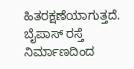ಹಿತರಕ್ಷಣೆಯಾಗುತ್ತದೆ. ಬೈಪಾಸ್ ರಸ್ತೆ ನಿರ್ಮಾಣದಿಂದ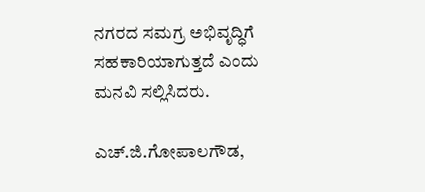ನಗರದ ಸಮಗ್ರ ಅಭಿವೃದ್ಧಿಗೆ ಸಹಕಾರಿಯಾಗುತ್ತದೆ ಎಂದು ಮನವಿ ಸಲ್ಲಿಸಿದರು.

ಎಚ್.ಜಿ.ಗೋಪಾಲಗೌಡ,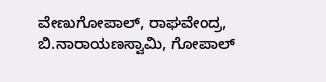ವೇಣುಗೋಪಾಲ್, ರಾಘವೇಂದ್ರ, ಬಿ.ನಾರಾಯಣಸ್ವಾಮಿ, ಗೋಪಾಲ್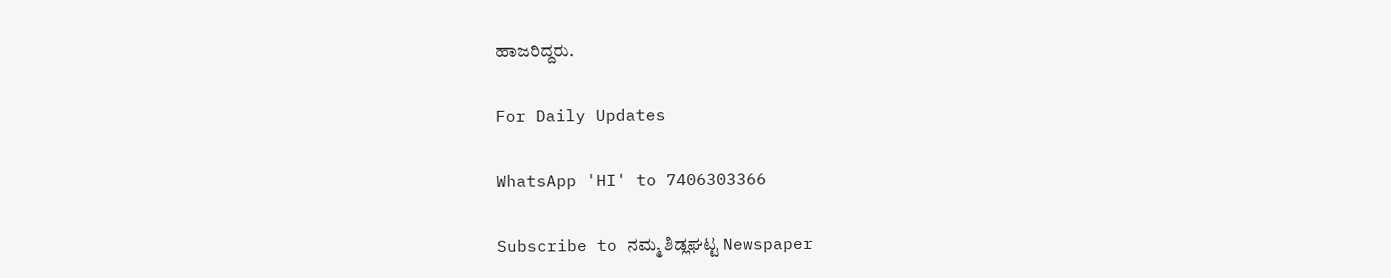ಹಾಜರಿದ್ದರು.

For Daily Updates

WhatsApp 'HI' to 7406303366

Subscribe to ನಮ್ಮ ಶಿಡ್ಲಘಟ್ಟ Newspaper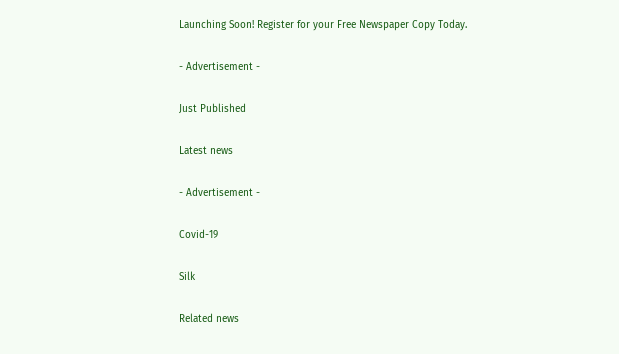Launching Soon! Register for your Free Newspaper Copy Today.

- Advertisement -

Just Published

Latest news

- Advertisement -

Covid-19

Silk

Related news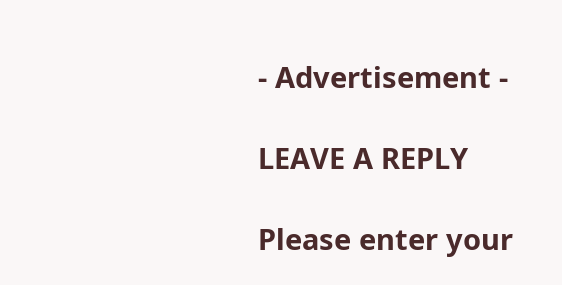- Advertisement -

LEAVE A REPLY

Please enter your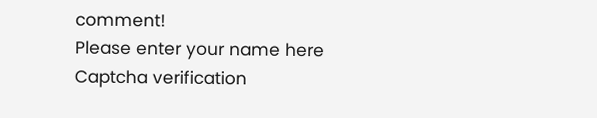comment!
Please enter your name here
Captcha verification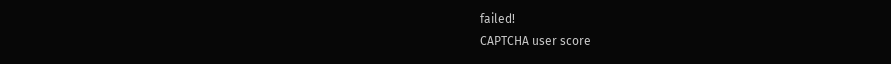failed!
CAPTCHA user score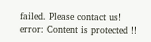failed. Please contact us!
error: Content is protected !!